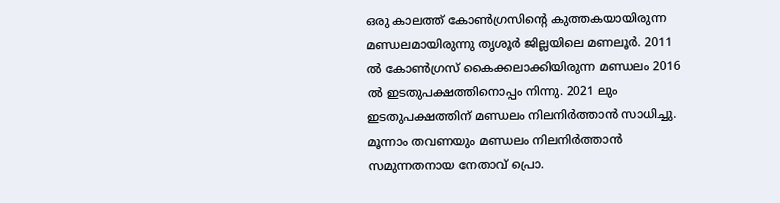ഒരു കാലത്ത് കോണ്‍ഗ്രസിന്റെ കുത്തകയായിരുന്ന മണ്ഡലമായിരുന്നു തൃശൂര്‍ ജില്ലയിലെ മണലൂര്‍. 2011 ല്‍ കോണ്‍ഗ്രസ് കൈക്കലാക്കിയിരുന്ന മണ്ഡലം 2016 ല്‍ ഇടതുപക്ഷത്തിനൊപ്പം നിന്നു. 2021 ലും ഇടതുപക്ഷത്തിന് മണ്ഡലം നിലനിര്‍ത്താന്‍ സാധിച്ചു. മൂന്നാം തവണയും മണ്ഡലം നിലനിര്‍ത്താന്‍ സമുന്നതനായ നേതാവ് പ്രൊ.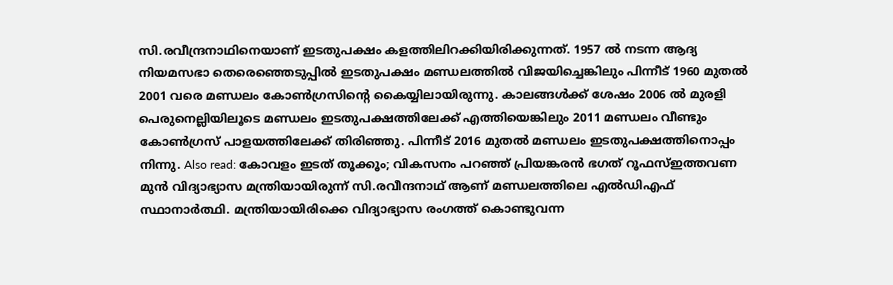സി.രവീന്ദ്രനാഥിനെയാണ് ഇടതുപക്ഷം കളത്തിലിറക്കിയിരിക്കുന്നത്. 1957 ല്‍ നടന്ന ആദ്യ നിയമസഭാ തെരെഞ്ഞെടുപ്പില്‍ ഇടതുപക്ഷം മണ്ഡലത്തില്‍ വിജയിച്ചെങ്കിലും പിന്നീട് 1960 മുതല്‍ 2001 വരെ മണ്ഡലം കോണ്‍ഗ്രസിന്റെ കൈയ്യിലായിരുന്നു. കാലങ്ങള്‍ക്ക് ശേഷം 2006 ല്‍ മുരളി പെരുനെല്ലിയിലൂടെ മണ്ഡലം ഇടതുപക്ഷത്തിലേക്ക് എത്തിയെങ്കിലും 2011 മണ്ഡലം വീണ്ടും കോണ്‍ഗ്രസ് പാളയത്തിലേക്ക് തിരിഞ്ഞു. പിന്നീട് 2016 മുതല്‍ മണ്ഡലം ഇടതുപക്ഷത്തിനൊപ്പം നിന്നു. Also read: കോവളം ഇടത് തൂക്കൂം; വികസനം പറഞ്ഞ് പ്രിയങ്കരൻ ഭഗത് റൂഫസ്ഇത്തവണ മുന്‍ വിദ്യാഭ്യാസ മന്ത്രിയായിരുന്ന് സി.രവീന്ദനാഥ് ആണ് മണ്ഡലത്തിലെ എല്‍ഡിഎഫ് സ്ഥാനാര്‍ത്ഥി. മന്ത്രിയായിരിക്കെ വിദ്യാഭ്യാസ രംഗത്ത് കൊണ്ടുവന്ന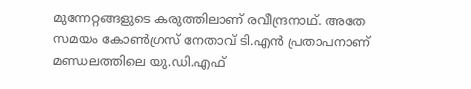മുന്നേറ്റങ്ങളുടെ കരുത്തിലാണ് രവീന്ദ്രനാഥ്. അതേ സമയം കോണ്‍ഗ്രസ് നേതാവ് ടി.എന്‍ പ്രതാപനാണ് മണ്ഡലത്തിലെ യു.ഡി.എഫ്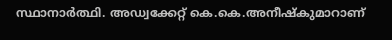സ്ഥാനാര്‍ത്ഥി. അഡ്വക്കേറ്റ് കെ.കെ.അനീഷ്കുമാറാണ്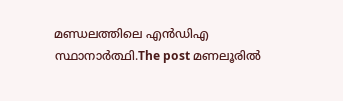മണ്ഡലത്തിലെ എന്‍ഡിഎ സ്ഥാനാര്‍ത്ഥി.The post മണലൂരിൽ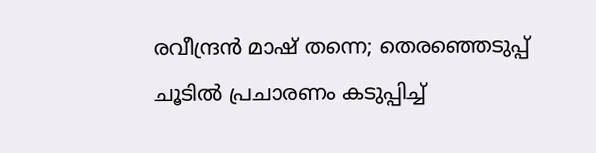രവീന്ദ്രൻ മാഷ് തന്നെ; തെരഞ്ഞെടുപ്പ് ചൂടിൽ പ്രചാരണം കടുപ്പിച്ച്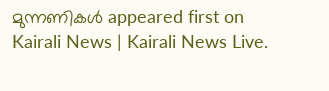മുന്നണികൾ appeared first on Kairali News | Kairali News Live.